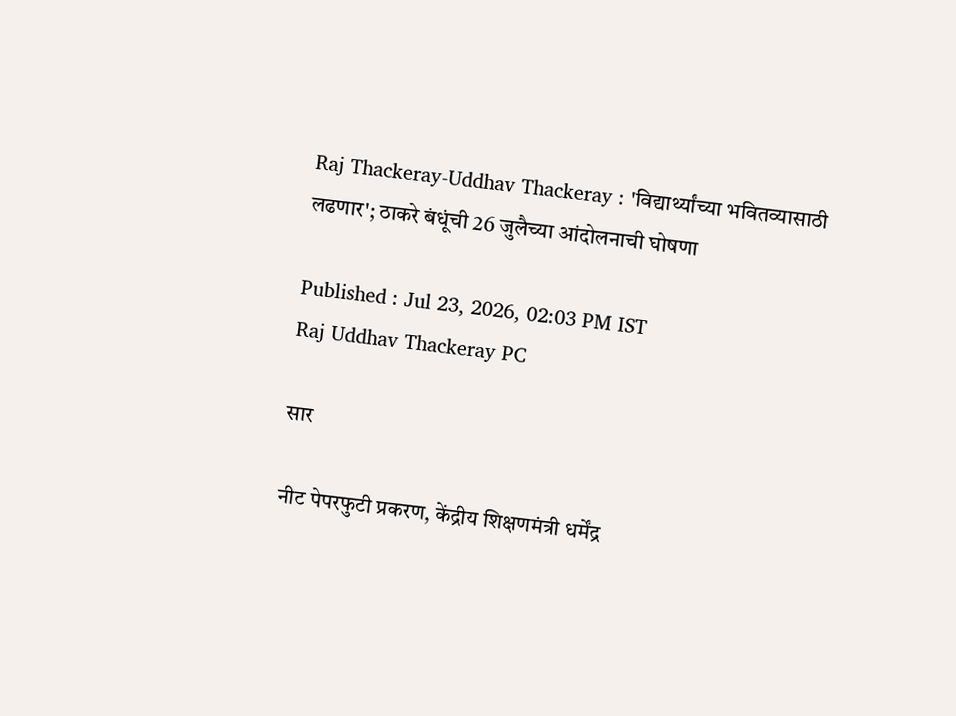Raj Thackeray-Uddhav Thackeray : 'विद्यार्थ्यांच्या भवितव्यासाठी लढणार'; ठाकरे बंधूंची 26 जुलैच्या आंदोलनाची घोषणा

Published : Jul 23, 2026, 02:03 PM IST
Raj Uddhav Thackeray PC

सार

नीट पेपरफुटी प्रकरण, केंद्रीय शिक्षणमंत्री धर्मेंद्र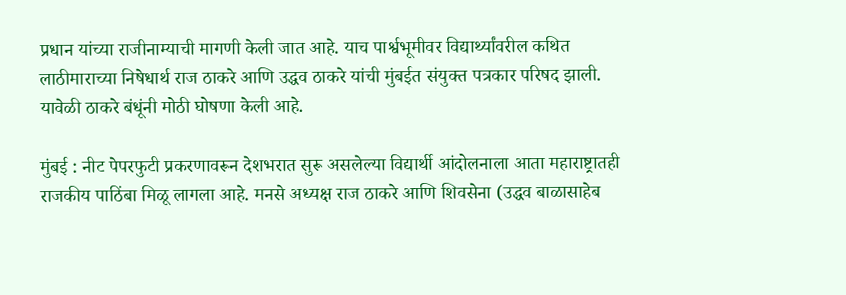प्रधान यांच्या राजीनाम्याची मागणी केली जात आहे. याच पार्श्वभूमीवर विद्यार्थ्यांवरील कथित लाठीमाराच्या निषेधार्थ राज ठाकरे आणि उद्धव ठाकरे यांची मुंबईत संयुक्त पत्रकार परिषद झाली. यावेळी ठाकरे बंधूंनी मोठी घोषणा केली आहे.

मुंबई : नीट पेपरफुटी प्रकरणावरून देशभरात सुरू असलेल्या विद्यार्थी आंदोलनाला आता महाराष्ट्रातही राजकीय पाठिंबा मिळू लागला आहे. मनसे अध्यक्ष राज ठाकरे आणि शिवसेना (उद्धव बाळासाहेब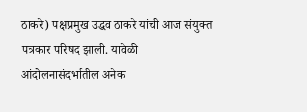ठाकरे) पक्षप्रमुख उद्धव ठाकरे यांची आज संयुक्त पत्रकार परिषद झाली. यावेळी आंदोलनासंदर्भातील अनेक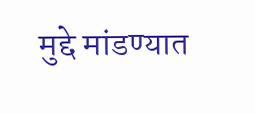मुद्दे मांडण्यात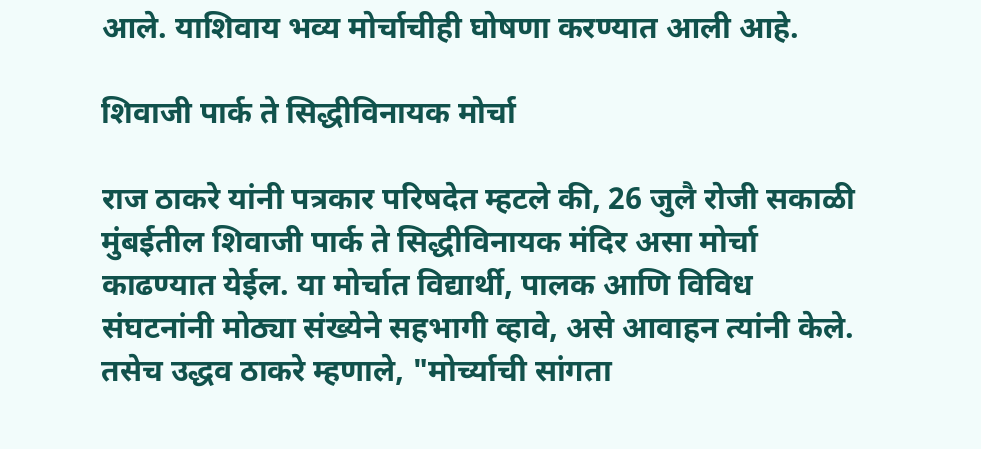आले. याशिवाय भव्य मोर्चाचीही घोषणा करण्यात आली आहे.

शिवाजी पार्क ते सिद्धीविनायक मोर्चा

राज ठाकरे यांनी पत्रकार परिषदेत म्हटले की, 26 जुलै रोजी सकाळी मुंबईतील शिवाजी पार्क ते सिद्धीविनायक मंदिर असा मोर्चा काढण्यात येईल. या मोर्चात विद्यार्थी, पालक आणि विविध संघटनांनी मोठ्या संख्येने सहभागी व्हावे, असे आवाहन त्यांनी केले. तसेच उद्धव ठाकरे म्हणाले, "मोर्च्याची सांगता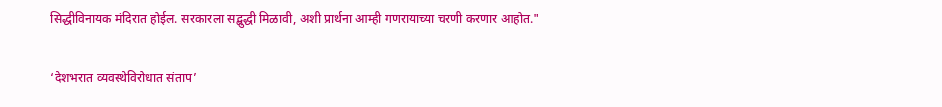सिद्धीविनायक मंदिरात होईल. सरकारला सद्बुद्धी मिळावी, अशी प्रार्थना आम्ही गणरायाच्या चरणी करणार आहोत."

‘देशभरात व्यवस्थेविरोधात संताप’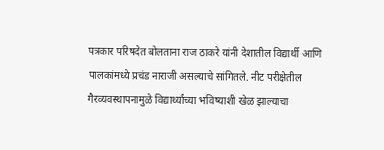पत्रकार परिषदेत बोलताना राज ठाकरे यांनी देशातील विद्यार्थी आणि पालकांमध्ये प्रचंड नाराजी असल्याचे सांगितले. नीट परीक्षेतील गैरव्यवस्थापनामुळे विद्यार्थ्यांच्या भविष्याशी खेळ झाल्याचा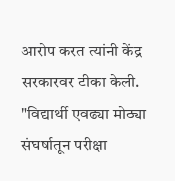आरोप करत त्यांनी केंद्र सरकारवर टीका केली. "विद्यार्थी एवढ्या मोठ्या संघर्षातून परीक्षा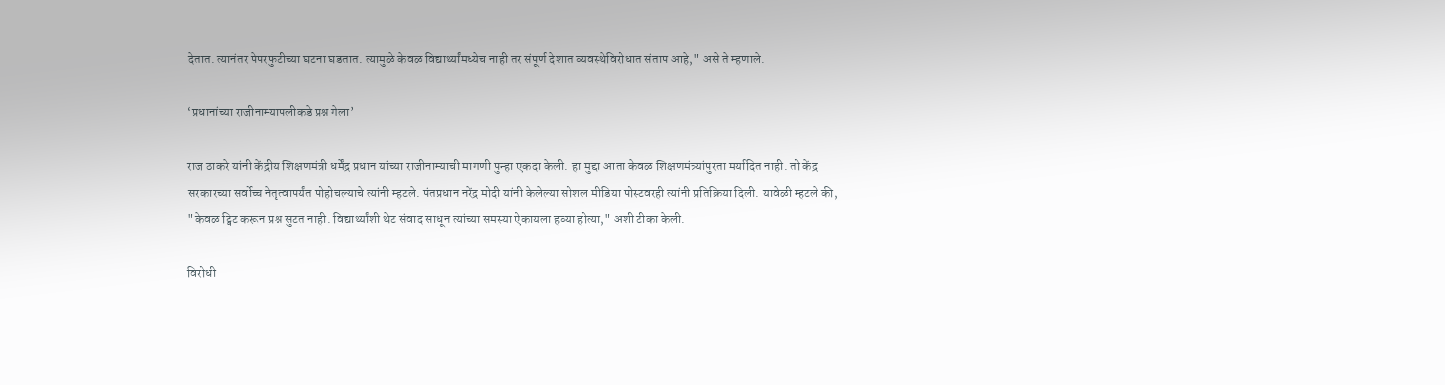देतात. त्यानंतर पेपरफुटीच्या घटना घडतात. त्यामुळे केवळ विद्यार्थ्यांमध्येच नाही तर संपूर्ण देशात व्यवस्थेविरोधात संताप आहे," असे ते म्हणाले.

‘प्रधानांच्या राजीनाम्यापलीकडे प्रश्न गेला’

राज ठाकरे यांनी केंद्रीय शिक्षणमंत्री धर्मेंद्र प्रधान यांच्या राजीनाम्याची मागणी पुन्हा एकदा केली. हा मुद्दा आता केवळ शिक्षणमंत्र्यांपुरता मर्यादित नाही. तो केंद्र सरकारच्या सर्वोच्च नेतृत्वापर्यंत पोहोचल्याचे त्यांनी म्हटले. पंतप्रधान नरेंद्र मोदी यांनी केलेल्या सोशल मीडिया पोस्टवरही त्यांनी प्रतिक्रिया दिली. यावेळी म्हटले की, "केवळ ट्विट करून प्रश्न सुटत नाही. विद्यार्थ्यांशी थेट संवाद साधून त्यांच्या समस्या ऐकायला हव्या होत्या," अशी टीका केली.

विरोधी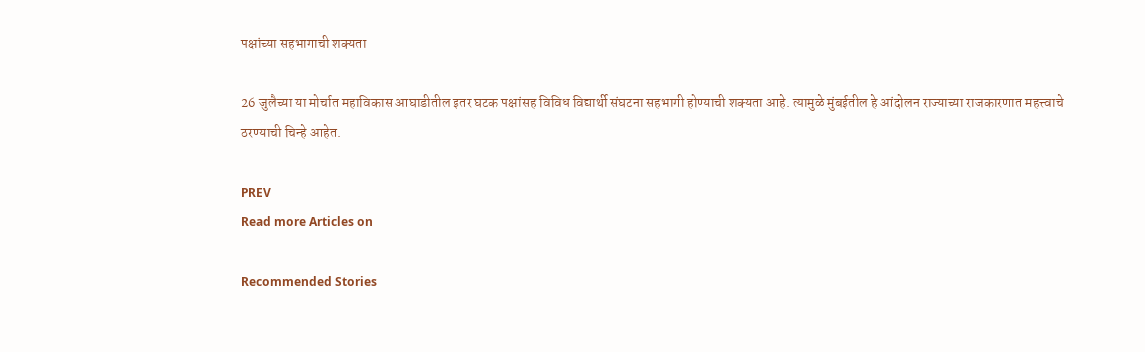पक्षांच्या सहभागाची शक्यता

26 जुलैच्या या मोर्चात महाविकास आघाडीतील इतर घटक पक्षांसह विविध विद्यार्थी संघटना सहभागी होण्याची शक्यता आहे. त्यामुळे मुंबईतील हे आंदोलन राज्याच्या राजकारणात महत्त्वाचे ठरण्याची चिन्हे आहेत.

PREV
Read more Articles on

Recommended Stories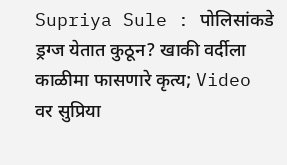Supriya Sule : पोलिसांकडे ड्रग्ज येतात कुठून? खाकी वर्दीला काळीमा फासणारे कृत्य; Video वर सुप्रिया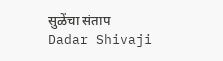सुळेंचा संताप
Dadar Shivaji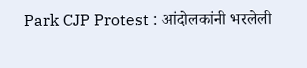Park CJP Protest : आंदोलकांनी भरलेली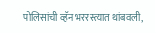पोलिसांची व्हॅन भररस्त्यात थांबवली,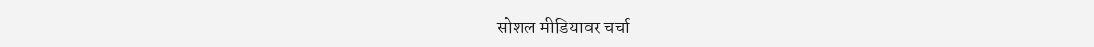सोशल मीडियावर चर्चा